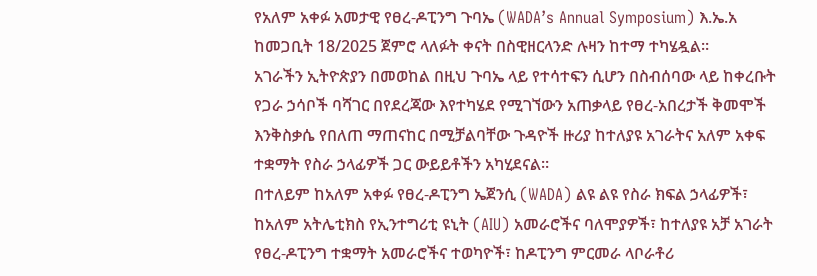የአለም አቀፉ አመታዊ የፀረ-ዶፒንግ ጉባኤ (WADA’s Annual Symposium) እ.ኤ.አ ከመጋቢት 18/2025 ጀምሮ ላለፉት ቀናት በስዊዘርላንድ ሉዛን ከተማ ተካሄዷል።
አገራችን ኢትዮጵያን በመወከል በዚህ ጉባኤ ላይ የተሳተፍን ሲሆን በስብሰባው ላይ ከቀረቡት የጋራ ኃሳቦች ባሻገር በየደረጃው እየተካሄደ የሚገኘውን አጠቃላይ የፀረ-አበረታች ቅመሞች እንቅስቃሴ የበለጠ ማጠናከር በሚቻልባቸው ጉዳዮች ዙሪያ ከተለያዩ አገራትና አለም አቀፍ ተቋማት የስራ ኃላፊዎች ጋር ውይይቶችን አካሂደናል።
በተለይም ከአለም አቀፉ የፀረ-ዶፒንግ ኤጀንሲ (WADA) ልዩ ልዩ የስራ ክፍል ኃላፊዎች፣ ከአለም አትሌቲክስ የኢንተግሪቲ ዩኒት (AIU) አመራሮችና ባለሞያዎች፣ ከተለያዩ አቻ አገራት የፀረ-ዶፒንግ ተቋማት አመራሮችና ተወካዮች፣ ከዶፒንግ ምርመራ ላቦራቶሪ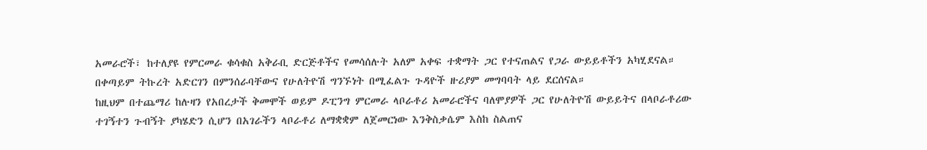አመራሮች፣ ከተለያዩ የምርመራ ቁሳቁስ አቅራቢ ድርጅቶችና የመሳሰሉት አለም አቀፍ ተቋማት ጋር የተናጠልና የጋራ ውይይቶችን አካሂደናል። በቀጣይም ትኩረት አድርገን በምንሰራባቸውና የሁለትዮሽ ግንኙነት በሚፈልጉ ጉዳዮች ዙሪያም መግባባት ላይ ደርሰናል።
ከዚህም በተጨማሪ ከሉዛን የአበረታች ቅመሞች ወይም ዶፒንግ ምርመራ ላቦራቶሪ አመራሮችና ባለሞያዎች ጋር የሁለትዮሽ ውይይትና በላቦራቶሪው ተገኝተን ጉብኝት ያካሄድን ሲሆን በአገራችን ላቦራቶሪ ለማቋቋም ለጀመርነው እንቅስቃሴም እስከ ስልጠና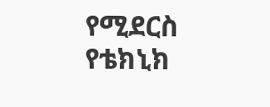የሚደርስ የቴክኒክ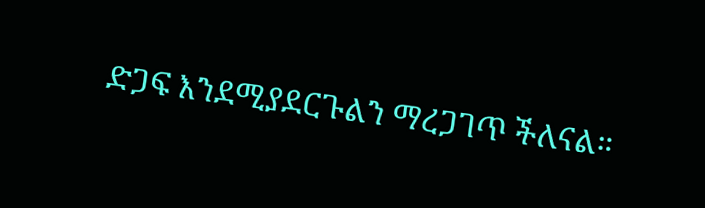ድጋፍ እንደሚያደርጉልን ማረጋገጥ ችለናል።